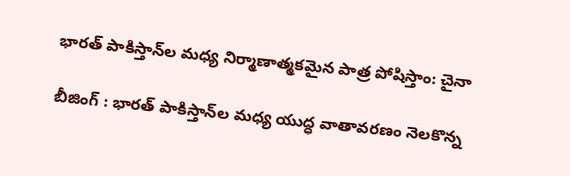భారత్ పాకిస్తాన్‌ల మధ్య నిర్మాణాత్మకమైన పాత్ర పోషిస్తాం: చైనా

బీజింగ్ : భారత్ పాకిస్తాన్‌ల మధ్య యుద్ధ వాతావరణం నెలకొన్న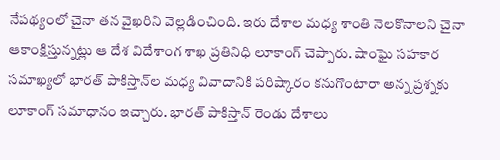నేపథ్యంలో చైనా తన వైఖరిని వెల్లడించింది. ఇరు దేశాల మధ్య శాంతి నెలకొనాలని చైనా ఆకాంక్షిస్తున్నట్లు ఆ దేశ విదేశాంగ శాఖ ప్రతినిధి లూకాంగ్ చెప్పారు. షాంఘై సహకార సమాఖ్యలో భారత్ పాకిస్తాన్‌ల మధ్య వివాదానికి పరిష్కారం కనుగొంటారా అన్న ప్రశ్నకు లూకాంగ్ సమాధానం ఇచ్చారు. భారత్ పాకిస్తాన్‌ రెండు దేశాలు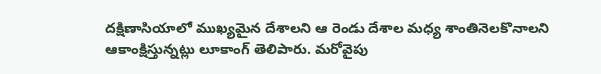దక్షిణాసియాలో ముఖ్యమైన దేశాలని ఆ రెండు దేశాల మధ్య శాంతినెలకొనాలని ఆకాంక్షిస్తున్నట్లు లూకాంగ్ తెలిపారు. మరోవైపు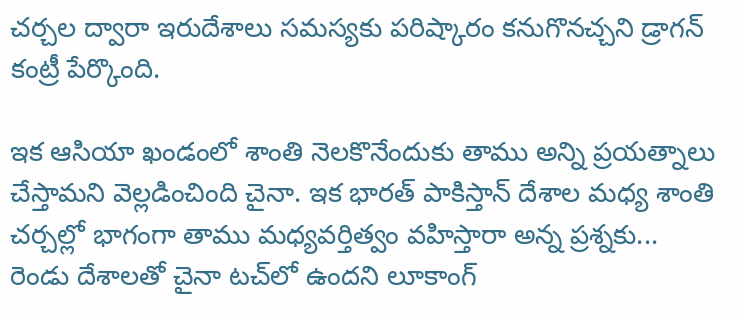చర్చల ద్వారా ఇరుదేశాలు సమస్యకు పరిష్కారం కనుగొనచ్చని డ్రాగన్ కంట్రీ పేర్కొంది.

ఇక ఆసియా ఖండంలో శాంతి నెలకొనేందుకు తాము అన్ని ప్రయత్నాలు చేస్తామని వెల్లడించింది చైనా. ఇక భారత్ పాకిస్తాన్ దేశాల మధ్య శాంతి చర్చల్లో భాగంగా తాము మధ్యవర్తిత్వం వహిస్తారా అన్న ప్రశ్నకు... రెండు దేశాలతో చైనా టచ్‌లో ఉందని లూకాంగ్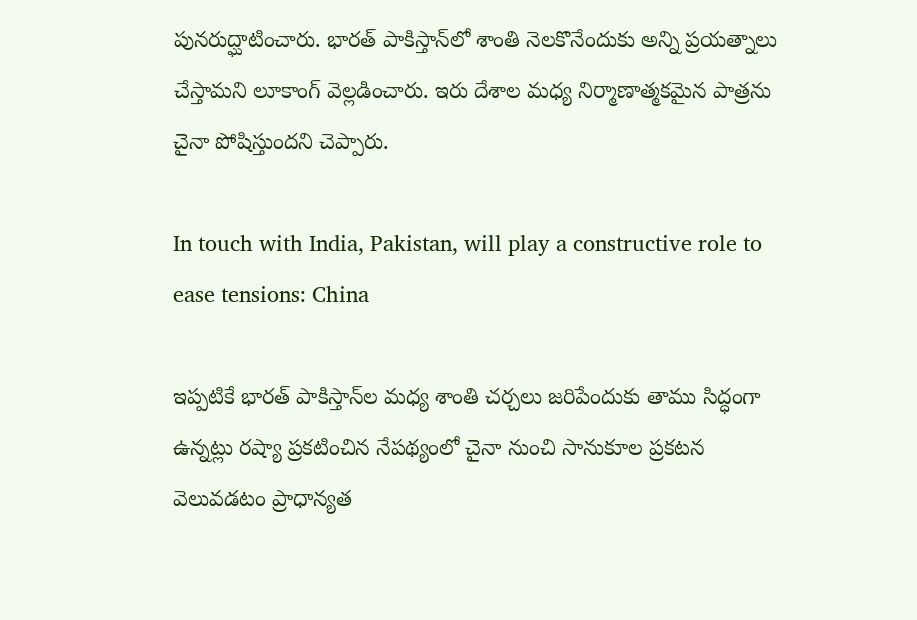పునరుద్ఘాటించారు. భారత్ పాకిస్తాన్‌లో శాంతి నెలకొనేందుకు అన్ని ప్రయత్నాలు చేస్తామని లూకాంగ్ వెల్లడించారు. ఇరు దేశాల మధ్య నిర్మాణాత్మకమైన పాత్రను చైనా పోషిస్తుందని చెప్పారు.

In touch with India, Pakistan, will play a constructive role to ease tensions: China

ఇప్పటికే భారత్‌ పాకిస్తాన్‌ల మధ్య శాంతి చర్చలు జరిపేందుకు తాము సిద్ధంగా ఉన్నట్లు రష్యా ప్రకటించిన నేపథ్యంలో చైనా నుంచి సానుకూల ప్రకటన వెలువడటం ప్రాధాన్యత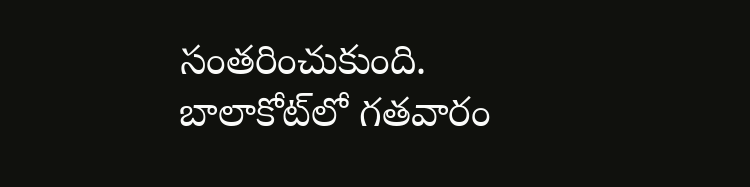సంతరించుకుంది. బాలాకోట్‌లో గతవారం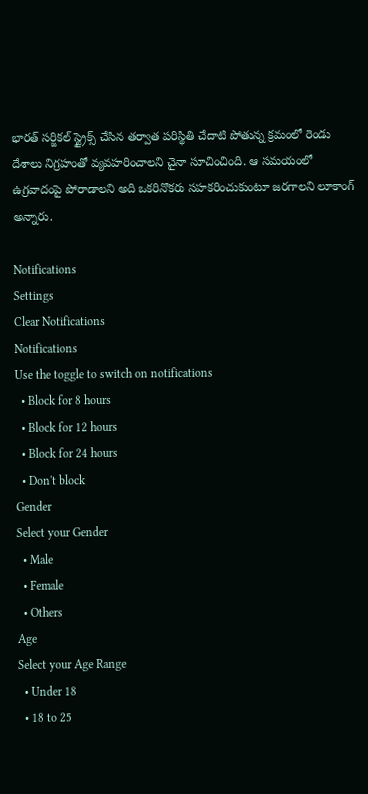భారత్ సర్జికల్ స్ట్రైక్స్ చేసిన తర్వాత పరిస్థితి చేదాటి పోతున్న క్రమంలో రెండు దేశాలు నిగ్రహంతో వ్యవహరించాలని చైనా సూచించింది. ఆ సమయంలో ఉగ్రవాదంపై పోరాడాలని అది ఒకరినొకరు సహకరించుకుంటూ జరగాలని లూకాంగ్ అన్నారు.

Notifications
Settings
Clear Notifications
Notifications
Use the toggle to switch on notifications
  • Block for 8 hours
  • Block for 12 hours
  • Block for 24 hours
  • Don't block
Gender
Select your Gender
  • Male
  • Female
  • Others
Age
Select your Age Range
  • Under 18
  • 18 to 25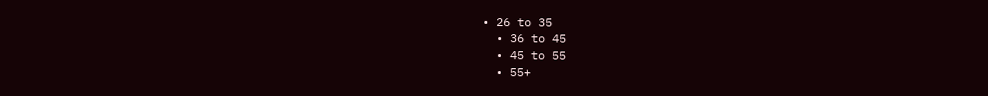• 26 to 35
  • 36 to 45
  • 45 to 55
  • 55+